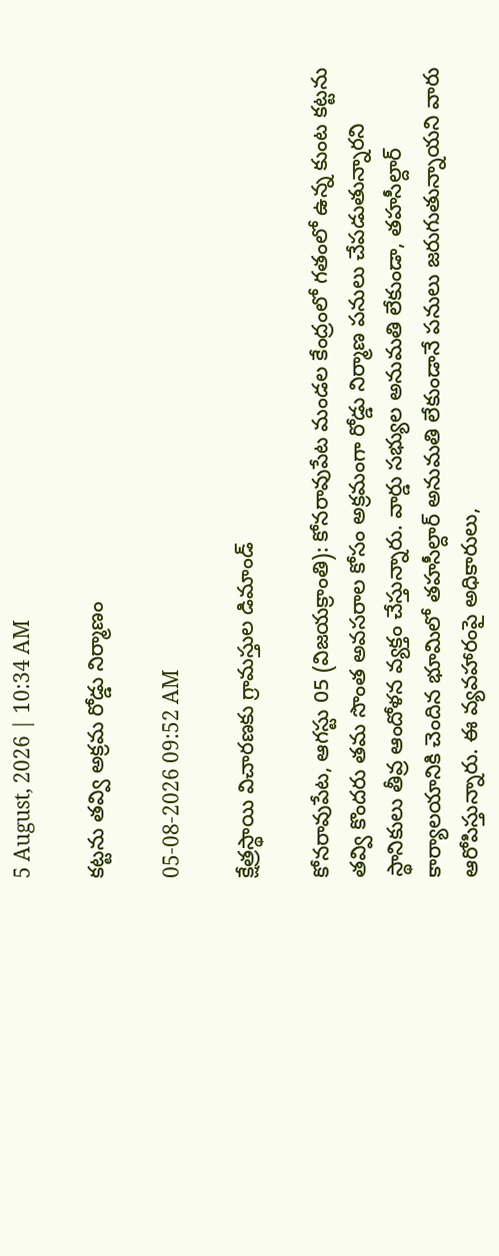5 August, 2026 | 10:34 AM

కట్టను తవ్వి అక్రమ రోడ్డు నిర్మాణం

05-08-2026 09:52 AM

క్షేత్రస్థాయి విచారణకు గ్రామస్తుల డిమాండ్

కోనరావుపేట, ఆగస్టు 05 (విజయక్రాంతి): కోనరావుపేట మండల కేంద్రంలో గతంలో ఉన్న కుంట కట్టను తవ్వి కొందరు తమ సొంత అవసరాల కోసం అక్రమంగా రోడ్డు నిర్మాణ పనులు చేపడుతున్నారని స్థానికులు తీవ్ర ఆందోళన వ్యక్తం చేస్తున్నారు. వార్డు సభ్యుల అనుమతి లేకుండా, తహసీల్దార్ కార్యాలయానికి చెందిన భూమిలో తహసీల్దార్ అనుమతి లేకుండానే పనులు జరుగుతున్నాయని వారు ఆరోపిస్తున్నారు. ఈ వ్యవహారంపై అధికారులు,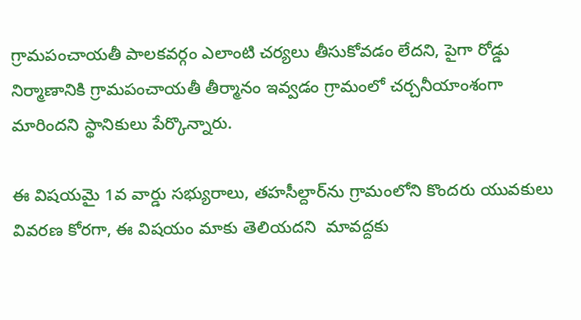గ్రామపంచాయతీ పాలకవర్గం ఎలాంటి చర్యలు తీసుకోవడం లేదని, పైగా రోడ్డు నిర్మాణానికి గ్రామపంచాయతీ తీర్మానం ఇవ్వడం గ్రామంలో చర్చనీయాంశంగా మారిందని స్థానికులు పేర్కొన్నారు.

ఈ విషయమై 1వ వార్డు సభ్యురాలు, తహసీల్దార్‌ను గ్రామంలోని కొందరు యువకులు వివరణ కోరగా, ఈ విషయం మాకు తెలియదని  మావద్దకు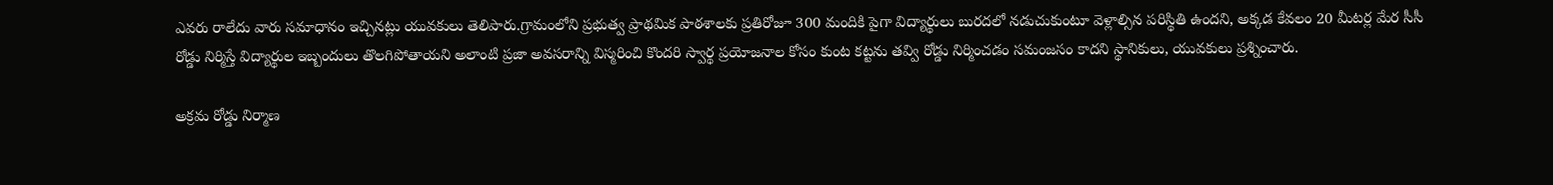ఎవరు రాలేదు వారు సమాధానం ఇచ్చినట్లు యువకులు తెలిపారు.గ్రామంలోని ప్రభుత్వ ప్రాథమిక పాఠశాలకు ప్రతిరోజూ 300 మందికి పైగా విద్యార్థులు బురదలో నడుచుకుంటూ వెళ్లాల్సిన పరిస్థితి ఉందని, అక్కడ కేవలం 20 మీటర్ల మేర సీసీ రోడ్డు నిర్మిస్తే విద్యార్థుల ఇబ్బందులు తొలగిపోతాయని అలాంటి ప్రజా అవసరాన్ని విస్మరించి కొందరి స్వార్థ ప్రయోజనాల కోసం కుంట కట్టను తవ్వి రోడ్డు నిర్మించడం సమంజసం కాదని స్థానికులు, యువకులు ప్రశ్నించారు.

అక్రమ రోడ్డు నిర్మాణ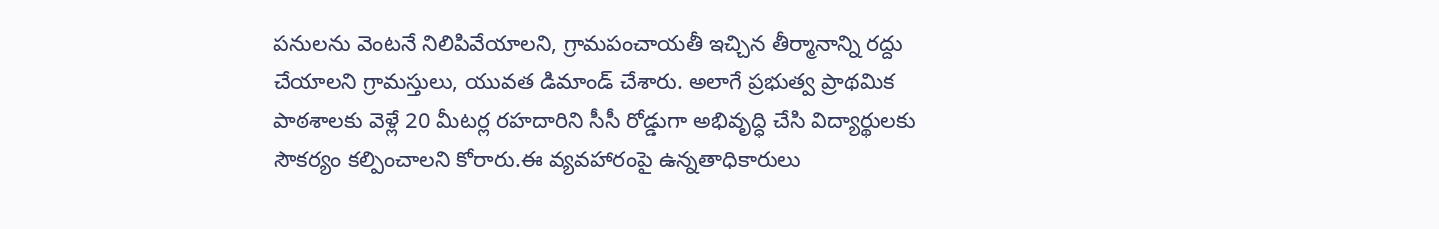పనులను వెంటనే నిలిపివేయాలని, గ్రామపంచాయతీ ఇచ్చిన తీర్మానాన్ని రద్దు చేయాలని గ్రామస్తులు, యువత డిమాండ్ చేశారు. అలాగే ప్రభుత్వ ప్రాథమిక పాఠశాలకు వెళ్లే 20 మీటర్ల రహదారిని సీసీ రోడ్డుగా అభివృద్ధి చేసి విద్యార్థులకు సౌకర్యం కల్పించాలని కోరారు.ఈ వ్యవహారంపై ఉన్నతాధికారులు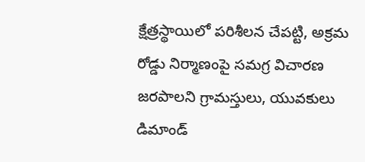క్షేత్రస్థాయిలో పరిశీలన చేపట్టి, అక్రమ రోడ్డు నిర్మాణంపై సమగ్ర విచారణ జరపాలని గ్రామస్తులు, యువకులు డిమాండ్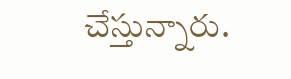చేస్తున్నారు.